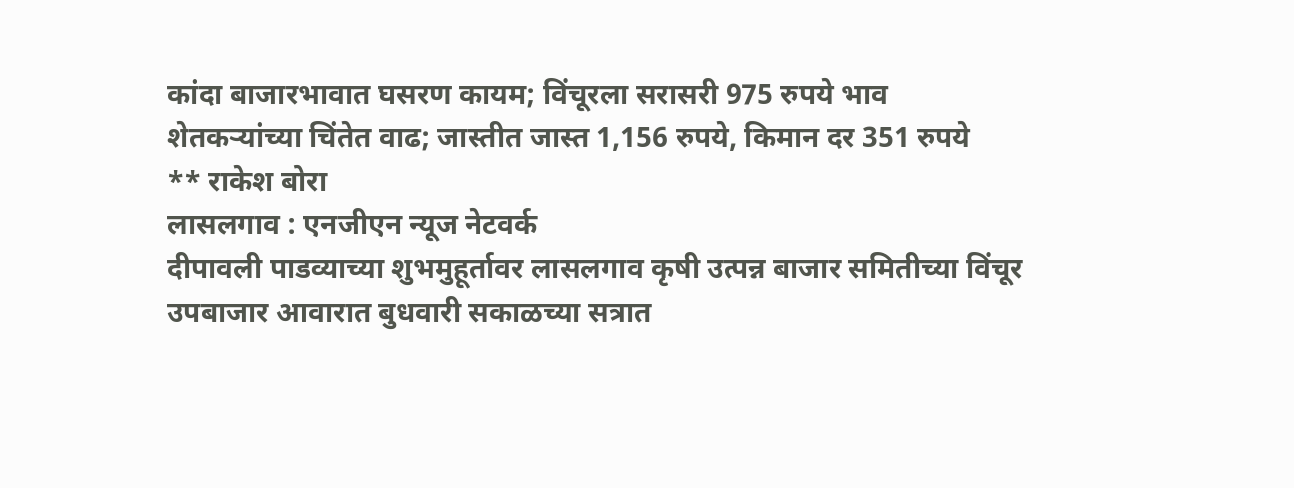कांदा बाजारभावात घसरण कायम; विंचूरला सरासरी 975 रुपये भाव
शेतकऱ्यांच्या चिंतेत वाढ; जास्तीत जास्त 1,156 रुपये, किमान दर 351 रुपये
** राकेश बोरा
लासलगाव : एनजीएन न्यूज नेटवर्क
दीपावली पाडव्याच्या शुभमुहूर्तावर लासलगाव कृषी उत्पन्न बाजार समितीच्या विंचूर उपबाजार आवारात बुधवारी सकाळच्या सत्रात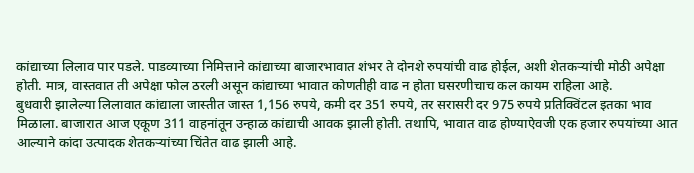कांद्याच्या लिलाव पार पडले. पाडव्याच्या निमित्ताने कांद्याच्या बाजारभावात शंभर ते दोनशे रुपयांची वाढ होईल, अशी शेतकऱ्यांची मोठी अपेक्षा होती. मात्र, वास्तवात ती अपेक्षा फोल ठरली असून कांद्याच्या भावात कोणतीही वाढ न होता घसरणीचाच कल कायम राहिला आहे.
बुधवारी झालेल्या लिलावात कांद्याला जास्तीत जास्त 1,156 रुपये, कमी दर 351 रुपये, तर सरासरी दर 975 रुपये प्रतिक्विंटल इतका भाव मिळाला. बाजारात आज एकूण 311 वाहनांतून उन्हाळ कांद्याची आवक झाली होती. तथापि, भावात वाढ होण्याऐवजी एक हजार रुपयांच्या आत आल्याने कांदा उत्पादक शेतकऱ्यांच्या चिंतेत वाढ झाली आहे.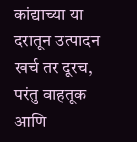कांद्याच्या या दरातून उत्पादन खर्च तर दूरच, परंतु वाहतूक आणि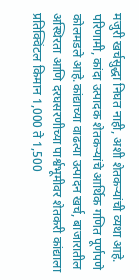मजुरी खर्चसुद्धा निघत नाही, अशी शेतकऱ्यांची व्यथा आहे. परिणामी, कांदा उत्पादक शेतकऱ्यांचे आर्थिक गणित पूर्णपणे कोलमडले आहे.कांद्याच्या वाढत्या उत्पादन खर्च, बाजारातील अस्थिरता आणि दरघसरणीच्या पार्श्वभूमीवर शेतकरी कांद्याला प्रतिक्विंटल किमान 1,000 ते 1,500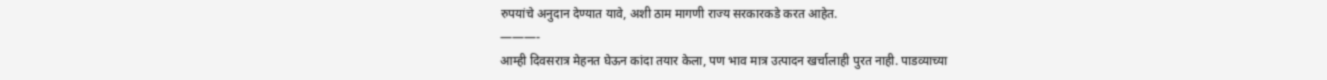रुपयांचे अनुदान देण्यात यावे, अशी ठाम मागणी राज्य सरकारकडे करत आहेत.
———-
आम्ही दिवसरात्र मेहनत घेऊन कांदा तयार केला, पण भाव मात्र उत्पादन खर्चालाही पुरत नाही. पाडव्याच्या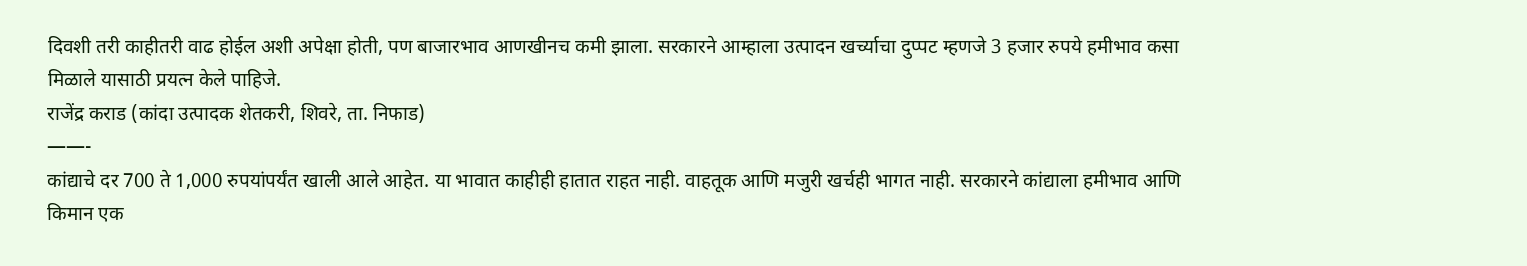दिवशी तरी काहीतरी वाढ होईल अशी अपेक्षा होती, पण बाजारभाव आणखीनच कमी झाला. सरकारने आम्हाला उत्पादन खर्च्याचा दुप्पट म्हणजे 3 हजार रुपये हमीभाव कसा मिळाले यासाठी प्रयत्न केले पाहिजे.
राजेंद्र कराड (कांदा उत्पादक शेतकरी, शिवरे, ता. निफाड)
——-
कांद्याचे दर 700 ते 1,000 रुपयांपर्यंत खाली आले आहेत. या भावात काहीही हातात राहत नाही. वाहतूक आणि मजुरी खर्चही भागत नाही. सरकारने कांद्याला हमीभाव आणि किमान एक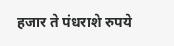हजार ते पंधराशे रुपये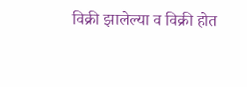विक्री झालेल्या व विक्री होत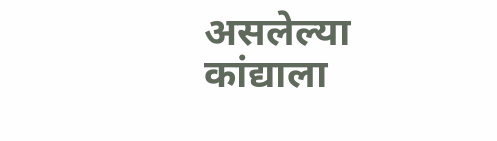असलेल्या कांद्याला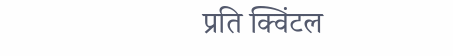प्रति क्विंटल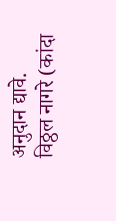अनुदान द्यावे.
विठ्ठल नागरे (कांदा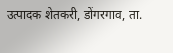उत्पादक शेतकरी, डोंगरगाव, ता.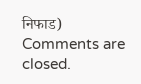निफाड)
Comments are closed.